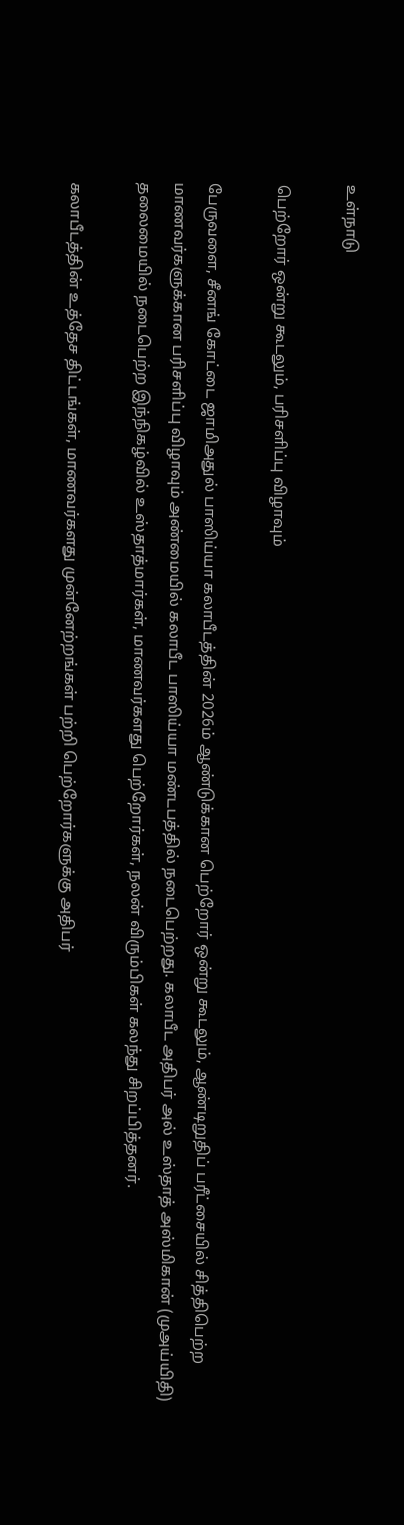உள்நாடு

பெற்றோர் ஒன்று கூடலும், பரிசளிப்பு விழாவும்

பேருவளை, சீனங் கோட்டை ஜாமிஅதுல் பாஸிய்யா கலாபீடத்தின் 2026ம் ஆண்டுக்கான பெற்றோர் ஒன்று கூடலும், ஆண்டிறுதிப் பரீட்சையில் சித்திபெற்ற மாணவர்களுக்கான பரிசளிப்பு விழாவும் அண்மையில் கலாபீட பாஸிய்யா மண்டபத்தில் நடைபெற்றது. கலாபீட அதிபர் அல் உஸ்தாத் அஸ்மிகான் (முஅய்யிதி) தலைமையில் நடைபெற்ற இந்நிகழ்வில் உஸ்தாத்மார்கள், மாணவர்களது பெற்றோர்கள், நலன் விரும்பிகள் கலந்து சிறப்பித்தனர்.

கலாபீடத்தின் உத்தேச திட்டங்கள், மாணவர்களது முன்னேற்றங்கள் பற்றி பெற்றோர்களுக்கு அதிபர்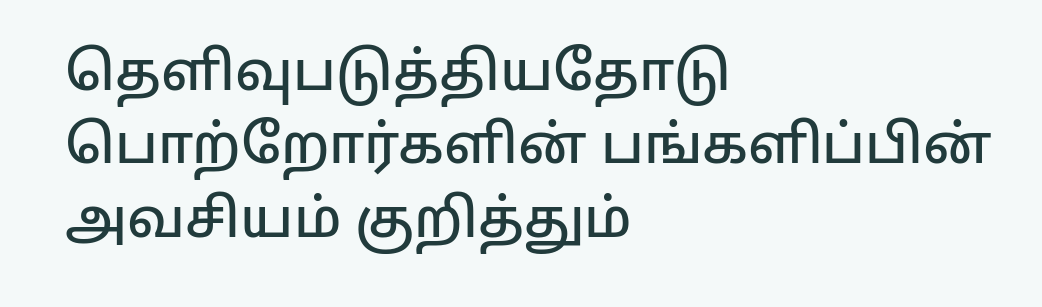தெளிவுபடுத்தியதோடு பொற்றோர்களின் பங்களிப்பின் அவசியம் குறித்தும்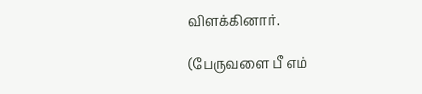விளக்கினார்.

(பேருவளை பீ எம்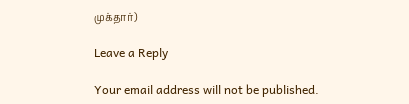முக்தார்)

Leave a Reply

Your email address will not be published.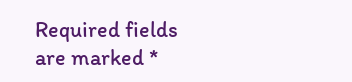Required fields are marked *